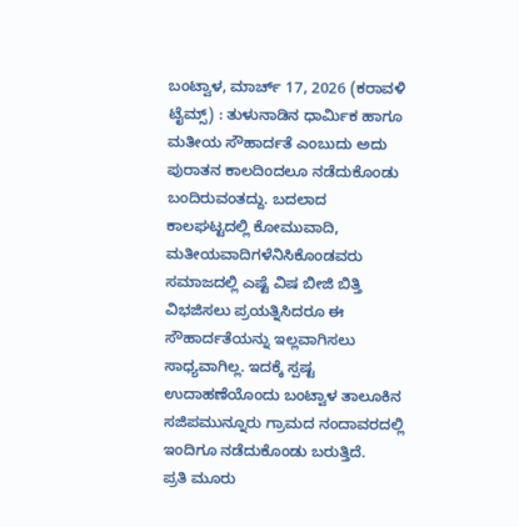ಬಂಟ್ವಾಳ, ಮಾರ್ಚ್ 17, 2026 (ಕರಾವಳಿ ಟೈಮ್ಸ್) : ತುಳುನಾಡಿನ ಧಾರ್ಮಿಕ ಹಾಗೂ ಮತೀಯ ಸೌಹಾರ್ದತೆ ಎಂಬುದು ಅದು ಪುರಾತನ ಕಾಲದಿಂದಲೂ ನಡೆದುಕೊಂಡು ಬಂದಿರುವಂತದ್ದು. ಬದಲಾದ ಕಾಲಘಟ್ಟದಲ್ಲಿ ಕೋಮುವಾದಿ, ಮತೀಯವಾದಿಗಳೆನಿಸಿಕೊಂಡವರು ಸಮಾಜದಲ್ಲಿ ಎಷ್ಟೆ ವಿಷ ಬೀಜಿ ಬಿತ್ತಿ ವಿಭಜಿಸಲು ಪ್ರಯತ್ನಿಸಿದರೂ ಈ ಸೌಹಾರ್ದತೆಯನ್ನು ಇಲ್ಲವಾಗಿಸಲು ಸಾಧ್ಯವಾಗಿಲ್ಲ. ಇದಕ್ಕೆ ಸ್ಪಷ್ಟ ಉದಾಹಣೆಯೊಂದು ಬಂಟ್ವಾಳ ತಾಲೂಕಿನ ಸಜಿಪಮುನ್ನೂರು ಗ್ರಾಮದ ನಂದಾವರದಲ್ಲಿ ಇಂದಿಗೂ ನಡೆದುಕೊಂಡು ಬರುತ್ತಿದೆ.
ಪ್ರತಿ ಮೂರು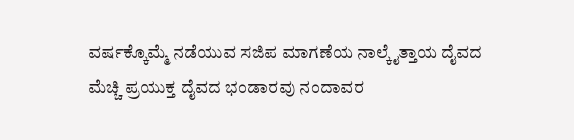ವರ್ಷಕ್ಕೊಮ್ಮೆ ನಡೆಯುವ ಸಜಿಪ ಮಾಗಣೆಯ ನಾಲ್ಕೈತ್ತಾಯ ದೈವದ ಮೆಚ್ಚಿ ಪ್ರಯುಕ್ತ ದೈವದ ಭಂಡಾರವು ನಂದಾವರ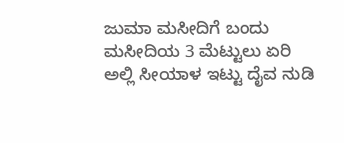ಜುಮಾ ಮಸೀದಿಗೆ ಬಂದು ಮಸೀದಿಯ 3 ಮೆಟ್ಟುಲು ಏರಿ ಅಲ್ಲಿ ಸೀಯಾಳ ಇಟ್ಟು ದೈವ ನುಡಿ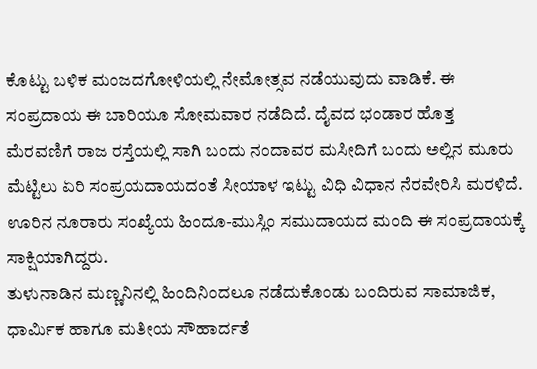ಕೊಟ್ಟು ಬಳಿಕ ಮಂಜದಗೋಳಿಯಲ್ಲಿ ನೇಮೋತ್ಸವ ನಡೆಯುವುದು ವಾಡಿಕೆ. ಈ ಸಂಪ್ರದಾಯ ಈ ಬಾರಿಯೂ ಸೋಮವಾರ ನಡೆದಿದೆ. ದೈವದ ಭಂಡಾರ ಹೊತ್ತ ಮೆರವಣಿಗೆ ರಾಜ ರಸ್ತೆಯಲ್ಲಿ ಸಾಗಿ ಬಂದು ನಂದಾವರ ಮಸೀದಿಗೆ ಬಂದು ಅಲ್ಲಿನ ಮೂರು ಮೆಟ್ಟಿಲು ಏರಿ ಸಂಪ್ರಯದಾಯದಂತೆ ಸೀಯಾಳ ಇಟ್ಟು ವಿಧಿ ವಿಧಾನ ನೆರವೇರಿಸಿ ಮರಳಿದೆ. ಊರಿನ ನೂರಾರು ಸಂಖ್ಯೆಯ ಹಿಂದೂ-ಮುಸ್ಲಿಂ ಸಮುದಾಯದ ಮಂದಿ ಈ ಸಂಪ್ರದಾಯಕ್ಕೆ ಸಾಕ್ಷಿಯಾಗಿದ್ದರು.
ತುಳುನಾಡಿನ ಮಣ್ಣನಿನಲ್ಲಿ ಹಿಂದಿನಿಂದಲೂ ನಡೆದುಕೊಂಡು ಬಂದಿರುವ ಸಾಮಾಜಿಕ, ಧಾರ್ಮಿಕ ಹಾಗೂ ಮತೀಯ ಸೌಹಾರ್ದತೆ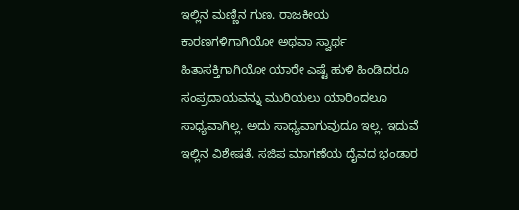ಇಲ್ಲಿನ ಮಣ್ಣಿನ ಗುಣ. ರಾಜಕೀಯ ಕಾರಣಗಳಿಗಾಗಿಯೋ ಅಥವಾ ಸ್ವಾರ್ಥ ಹಿತಾಸಕ್ತಿಗಾಗಿಯೋ ಯಾರೇ ಎಷ್ಟೆ ಹುಳಿ ಹಿಂಡಿದರೂ ಸಂಪ್ರದಾಯವನ್ನು ಮುರಿಯಲು ಯಾರಿಂದಲೂ ಸಾಧ್ಯವಾಗಿಲ್ಲ. ಅದು ಸಾಧ್ಯವಾಗುವುದೂ ಇಲ್ಲ. ಇದುವೆ ಇಲ್ಲಿನ ವಿಶೇಷತೆ. ಸಜಿಪ ಮಾಗಣೆಯ ದೈವದ ಭಂಡಾರ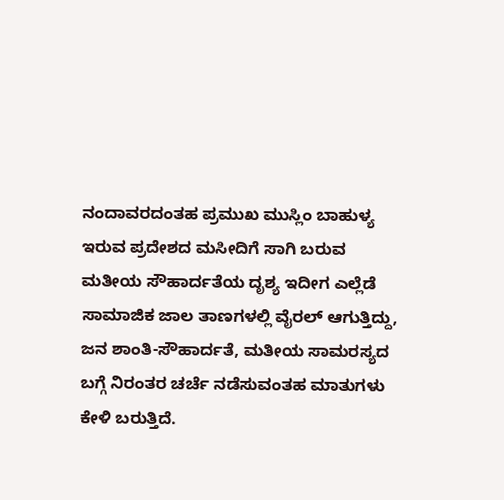ನಂದಾವರದಂತಹ ಪ್ರಮುಖ ಮುಸ್ಲಿಂ ಬಾಹುಳ್ಯ ಇರುವ ಪ್ರದೇಶದ ಮಸೀದಿಗೆ ಸಾಗಿ ಬರುವ ಮತೀಯ ಸೌಹಾರ್ದತೆಯ ದೃಶ್ಯ ಇದೀಗ ಎಲ್ಲೆಡೆ ಸಾಮಾಜಿಕ ಜಾಲ ತಾಣಗಳಲ್ಲಿ ವೈರಲ್ ಆಗುತ್ತಿದ್ದು, ಜನ ಶಾಂತಿ-ಸೌಹಾರ್ದತೆ, ಮತೀಯ ಸಾಮರಸ್ಯದ ಬಗ್ಗೆ ನಿರಂತರ ಚರ್ಚೆ ನಡೆಸುವಂತಹ ಮಾತುಗಳು ಕೇಳಿ ಬರುತ್ತಿದೆ.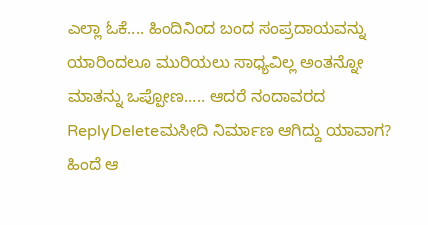ಎಲ್ಲಾ ಓಕೆ.... ಹಿಂದಿನಿಂದ ಬಂದ ಸಂಪ್ರದಾಯವನ್ನು ಯಾರಿಂದಲೂ ಮುರಿಯಲು ಸಾಧ್ಯವಿಲ್ಲ ಅಂತನ್ನೋ ಮಾತನ್ನು ಒಪ್ಪೋಣ..... ಆದರೆ ನಂದಾವರದ
ReplyDeleteಮಸೀದಿ ನಿರ್ಮಾಣ ಆಗಿದ್ದು ಯಾವಾಗ? ಹಿಂದೆ ಆ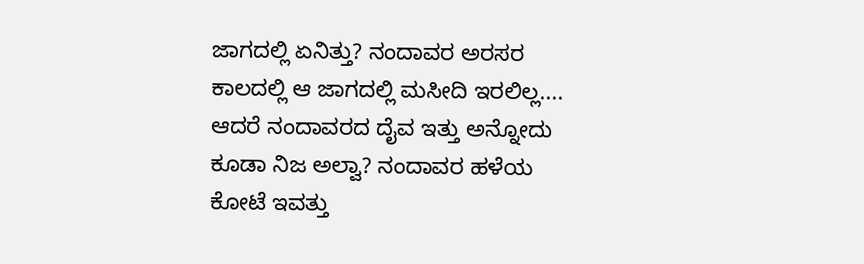ಜಾಗದಲ್ಲಿ ಏನಿತ್ತು? ನಂದಾವರ ಅರಸರ ಕಾಲದಲ್ಲಿ ಆ ಜಾಗದಲ್ಲಿ ಮಸೀದಿ ಇರಲಿಲ್ಲ.... ಆದರೆ ನಂದಾವರದ ದೈವ ಇತ್ತು ಅನ್ನೋದು ಕೂಡಾ ನಿಜ ಅಲ್ವಾ? ನಂದಾವರ ಹಳೆಯ ಕೋಟೆ ಇವತ್ತು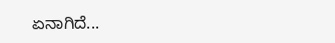ಏನಾಗಿದೆ...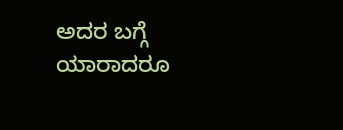ಅದರ ಬಗ್ಗೆ ಯಾರಾದರೂ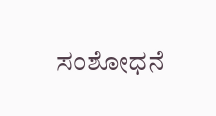ಸಂಶೋಧನೆ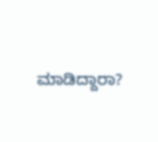ಮಾಡಿದ್ದಾರಾ?